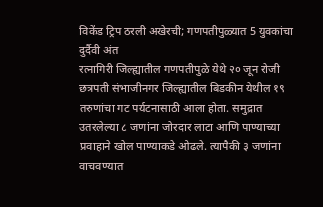विकेंड ट्रिप ठरली अखेरची; गणपतीपुळ्यात 5 युवकांचा दुर्दैवी अंत
रत्नागिरी जिल्ह्यातील गणपतीपुळे येथे २० जून रोजी छत्रपती संभाजीनगर जिल्ह्यातील बिडकीन येथील १९ तरुणांचा गट पर्यटनासाठी आला होता. समुद्रात उतरलेल्या ८ जणांना जोरदार लाटा आणि पाण्याच्या प्रवाहाने खोल पाण्याकडे ओढले. त्यापैकी ३ जणांना वाचवण्यात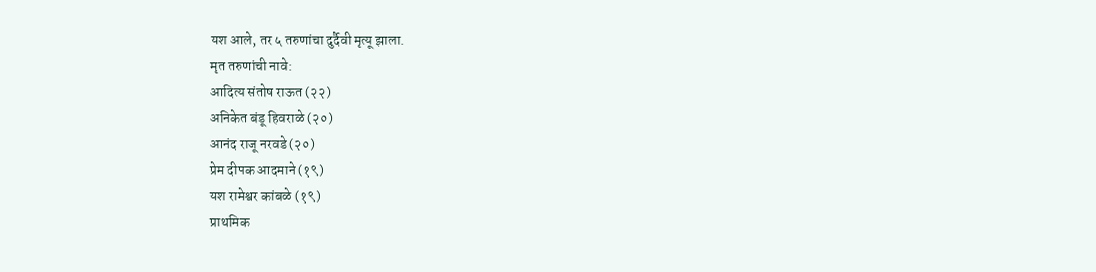यश आले, तर ५ तरुणांचा दुर्दैवी मृत्यू झाला.
मृत तरुणांची नावे:
आदित्य संतोष राऊत (२२)
अनिकेत बंडू हिवराळे (२०)
आनंद राजू नरवडे (२०)
प्रेम दीपक आदमाने (१९)
यश रामेश्वर कांबळे (१९)
प्राथमिक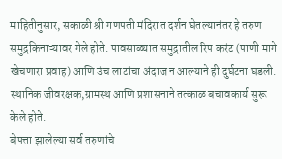माहितीनुसार, सकाळी श्री गणपती मंदिरात दर्शन घेतल्यानंतर हे तरुण समुद्रकिनाऱ्यावर गेले होते. पावसाळ्यात समुद्रातील रिप करंट (पाणी मागे खेचणारा प्रवाह) आणि उंच लाटांचा अंदाज न आल्याने ही दुर्घटना घडली. स्थानिक जीवरक्षक,ग्रामस्थ आणि प्रशासनाने तत्काळ बचावकार्य सुरू केले होते.
बेपत्ता झालेल्या सर्व तरुणांचे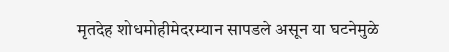मृतदेह शोधमोहीमेदरम्यान सापडले असून या घटनेमुळे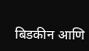बिडकीन आणि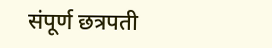संपूर्ण छत्रपती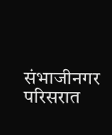संभाजीनगर परिसरात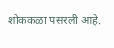शोककळा पसरली आहे.